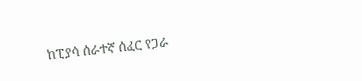ከፒያሳ ሰራተኛ ሰፈር የጋራ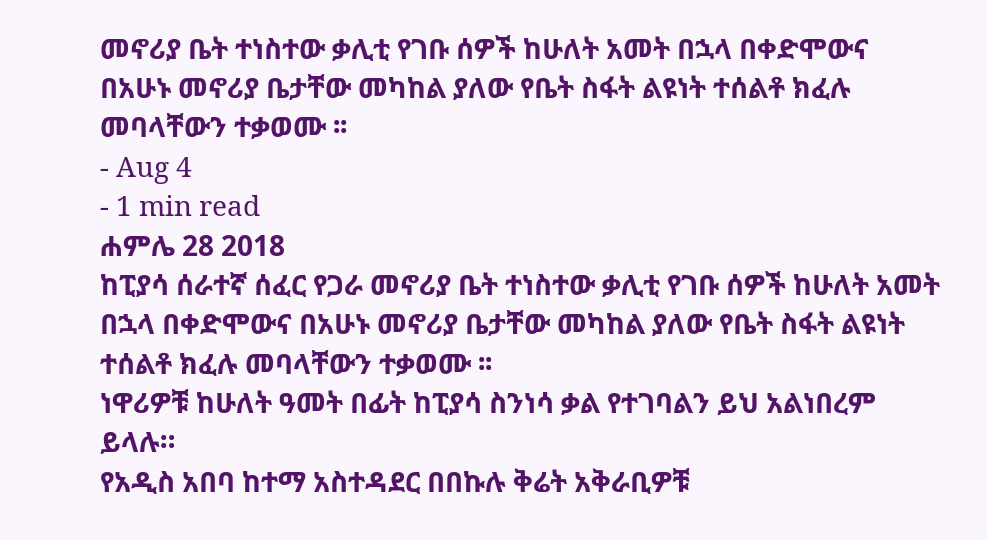መኖሪያ ቤት ተነስተው ቃሊቲ የገቡ ሰዎች ከሁለት አመት በኋላ በቀድሞውና በአሁኑ መኖሪያ ቤታቸው መካከል ያለው የቤት ስፋት ልዩነት ተሰልቶ ክፈሉ መባላቸውን ተቃወሙ ፡፡
- Aug 4
- 1 min read
ሐምሌ 28 2018
ከፒያሳ ሰራተኛ ሰፈር የጋራ መኖሪያ ቤት ተነስተው ቃሊቲ የገቡ ሰዎች ከሁለት አመት በኋላ በቀድሞውና በአሁኑ መኖሪያ ቤታቸው መካከል ያለው የቤት ስፋት ልዩነት ተሰልቶ ክፈሉ መባላቸውን ተቃወሙ ፡፡
ነዋሪዎቹ ከሁለት ዓመት በፊት ከፒያሳ ስንነሳ ቃል የተገባልን ይህ አልነበረም ይላሉ።
የአዲስ አበባ ከተማ አስተዳደር በበኩሉ ቅሬት አቅራቢዎቹ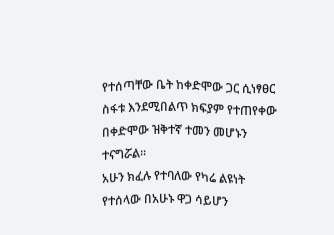የተሰጣቸው ቤት ከቀድሞው ጋር ሲነፃፀር ስፋቱ እንደሚበልጥ ክፍያም የተጠየቀው በቀድሞው ዝቅተኛ ተመን መሆኑን ተናግሯል፡፡
አሁን ክፈሉ የተባለው የካሬ ልዩነት የተሰላው በአሁኑ ዋጋ ሳይሆን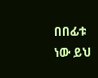በበፊቱ ነው ይህ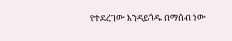የተደረገው እንዳይጎዱ በማሰብ ነው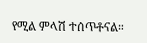የሚል ምላሽ ተሰጥቶናል።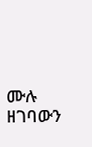ሙሉ ዘገባውን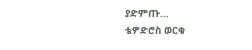ያድምጡ...
ቴዎድሮስ ወርቁ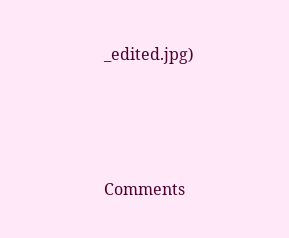_edited.jpg)




Comments